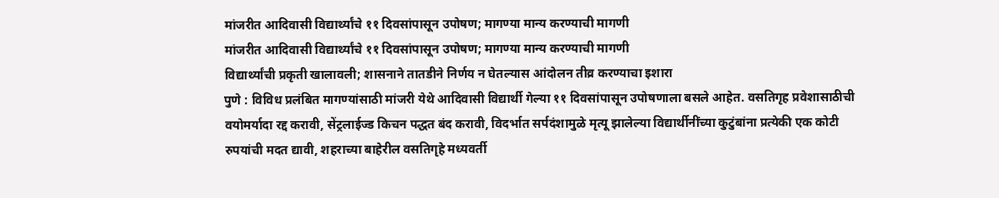मांजरीत आदिवासी विद्यार्थ्यांचे ११ दिवसांपासून उपोषण; मागण्या मान्य करण्याची मागणी
मांजरीत आदिवासी विद्यार्थ्यांचे ११ दिवसांपासून उपोषण; मागण्या मान्य करण्याची मागणी
विद्यार्थ्यांची प्रकृती खालावली; शासनाने तातडीने निर्णय न घेतल्यास आंदोलन तीव्र करण्याचा इशारा
पुणे : विविध प्रलंबित मागण्यांसाठी मांजरी येथे आदिवासी विद्यार्थी गेल्या ११ दिवसांपासून उपोषणाला बसले आहेत. वसतिगृह प्रवेशासाठीची वयोमर्यादा रद्द करावी, सेंट्रलाईज्ड किचन पद्धत बंद करावी, विदर्भात सर्पदंशामुळे मृत्यू झालेल्या विद्यार्थीनींच्या कुटुंबांना प्रत्येकी एक कोटी रुपयांची मदत द्यावी, शहराच्या बाहेरील वसतिगृहे मध्यवर्ती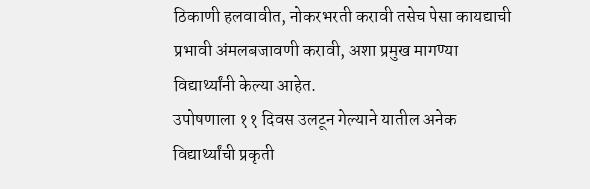ठिकाणी हलवावीत, नोकरभरती करावी तसेच पेसा कायद्याची प्रभावी अंमलबजावणी करावी, अशा प्रमुख मागण्या विद्यार्थ्यांनी केल्या आहेत.
उपोषणाला ११ दिवस उलटून गेल्याने यातील अनेक विद्यार्थ्यांची प्रकृती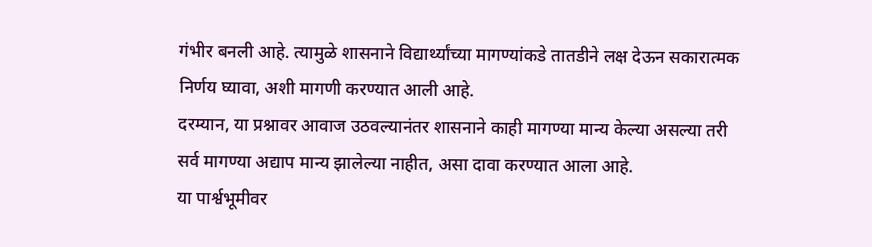गंभीर बनली आहे. त्यामुळे शासनाने विद्यार्थ्यांच्या मागण्यांकडे तातडीने लक्ष देऊन सकारात्मक निर्णय घ्यावा, अशी मागणी करण्यात आली आहे.
दरम्यान, या प्रश्नावर आवाज उठवल्यानंतर शासनाने काही मागण्या मान्य केल्या असल्या तरी सर्व मागण्या अद्याप मान्य झालेल्या नाहीत, असा दावा करण्यात आला आहे.
या पार्श्वभूमीवर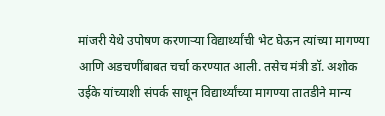मांजरी येथे उपोषण करणाऱ्या विद्यार्थ्यांची भेट घेऊन त्यांच्या मागण्या आणि अडचणींबाबत चर्चा करण्यात आली. तसेच मंत्री डॉ. अशोक उईके यांच्याशी संपर्क साधून विद्यार्थ्यांच्या मागण्या तातडीने मान्य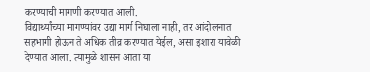करण्याची मागणी करण्यात आली.
विद्यार्थ्यांच्या मागण्यांवर उद्या मार्ग निघाला नाही, तर आंदोलनात सहभागी होऊन ते अधिक तीव्र करण्यात येईल, असा इशारा यावेळी देण्यात आला. त्यामुळे शासन आता या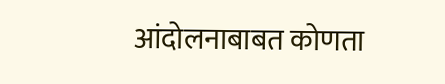आंदोलनाबाबत कोणता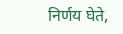निर्णय घेते,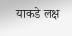याकडे लक्ष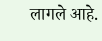लागले आहे.